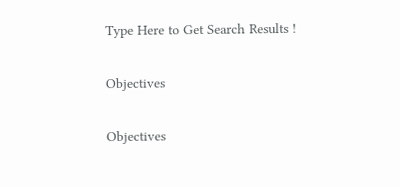Type Here to Get Search Results !

Objectives

Objectives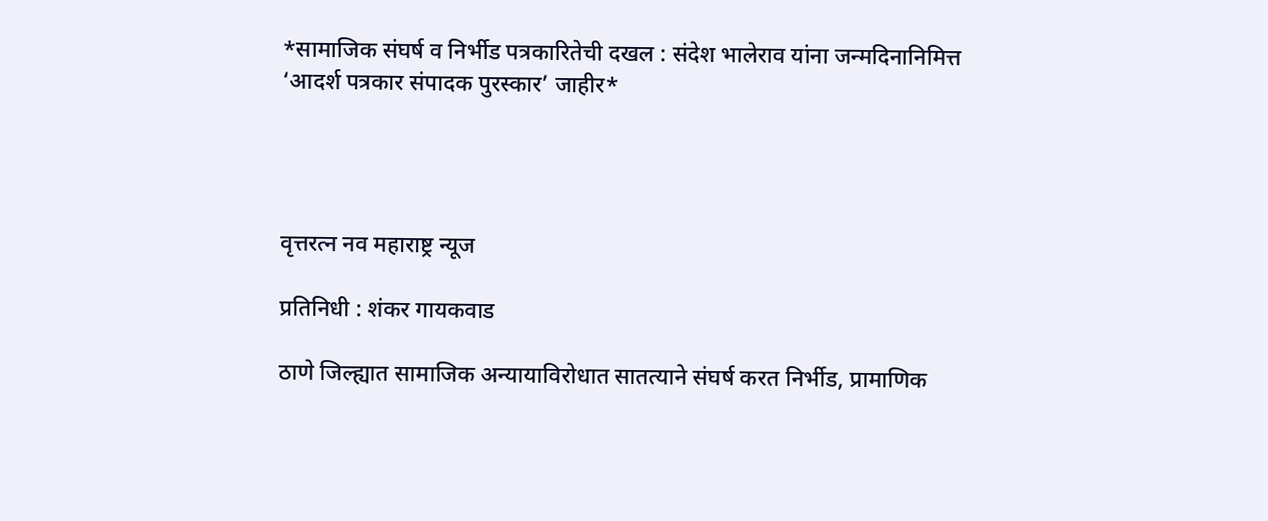*सामाजिक संघर्ष व निर्भीड पत्रकारितेची दखल : संदेश भालेराव यांना जन्मदिनानिमित्त ‘आदर्श पत्रकार संपादक पुरस्कार’ जाहीर*




वृत्तरत्न नव महाराष्ट्र न्यूज

प्रतिनिधी : शंकर गायकवाड

ठाणे जिल्ह्यात सामाजिक अन्यायाविरोधात सातत्याने संघर्ष करत निर्भीड, प्रामाणिक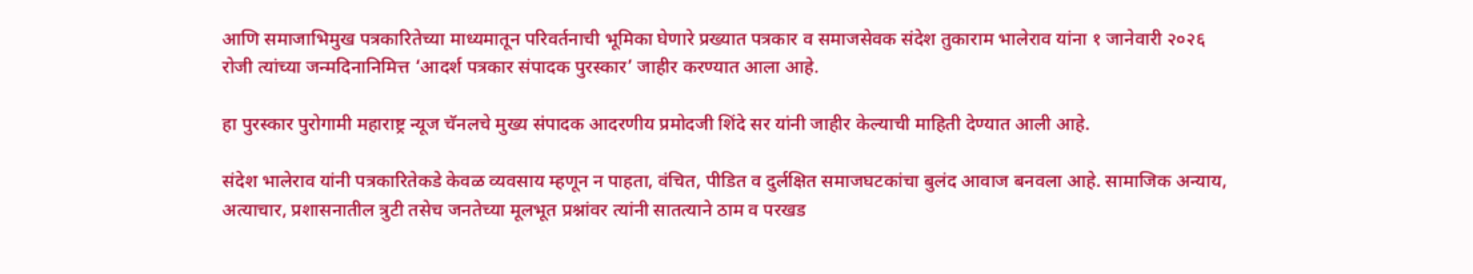आणि समाजाभिमुख पत्रकारितेच्या माध्यमातून परिवर्तनाची भूमिका घेणारे प्रख्यात पत्रकार व समाजसेवक संदेश तुकाराम भालेराव यांना १ जानेवारी २०२६ रोजी त्यांच्या जन्मदिनानिमित्त ‘आदर्श पत्रकार संपादक पुरस्कार’ जाहीर करण्यात आला आहे.

हा पुरस्कार पुरोगामी महाराष्ट्र न्यूज चॅनलचे मुख्य संपादक आदरणीय प्रमोदजी शिंदे सर यांनी जाहीर केल्याची माहिती देण्यात आली आहे.

संदेश भालेराव यांनी पत्रकारितेकडे केवळ व्यवसाय म्हणून न पाहता, वंचित, पीडित व दुर्लक्षित समाजघटकांचा बुलंद आवाज बनवला आहे. सामाजिक अन्याय, अत्याचार, प्रशासनातील त्रुटी तसेच जनतेच्या मूलभूत प्रश्नांवर त्यांनी सातत्याने ठाम व परखड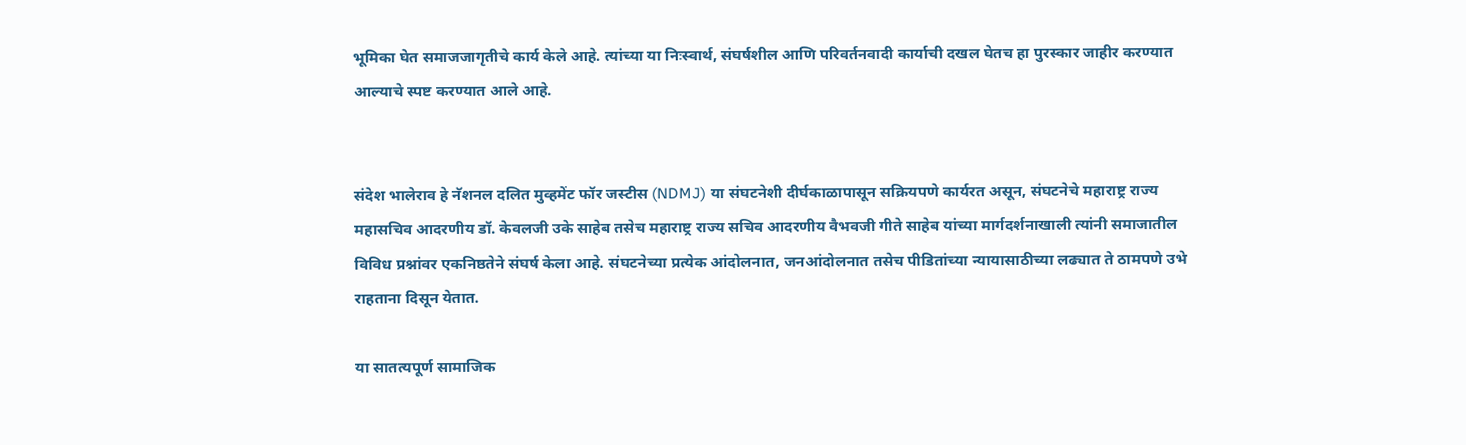भूमिका घेत समाजजागृतीचे कार्य केले आहे. त्यांच्या या निःस्वार्थ, संघर्षशील आणि परिवर्तनवादी कार्याची दखल घेतच हा पुरस्कार जाहीर करण्यात आल्याचे स्पष्ट करण्यात आले आहे.


संदेश भालेराव हे नॅशनल दलित मुव्हमेंट फॉर जस्टीस (NDMJ) या संघटनेशी दीर्घकाळापासून सक्रियपणे कार्यरत असून, संघटनेचे महाराष्ट्र राज्य महासचिव आदरणीय डॉ. केवलजी उके साहेब तसेच महाराष्ट्र राज्य सचिव आदरणीय वैभवजी गीते साहेब यांच्या मार्गदर्शनाखाली त्यांनी समाजातील विविध प्रश्नांवर एकनिष्ठतेने संघर्ष केला आहे. संघटनेच्या प्रत्येक आंदोलनात, जनआंदोलनात तसेच पीडितांच्या न्यायासाठीच्या लढ्यात ते ठामपणे उभे राहताना दिसून येतात.

या सातत्यपूर्ण सामाजिक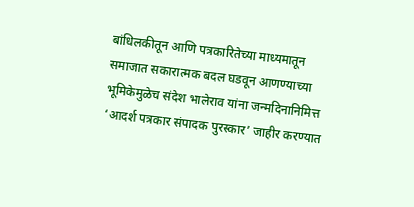बांधिलकीतून आणि पत्रकारितेच्या माध्यमातून समाजात सकारात्मक बदल घडवून आणण्याच्या भूमिकेमुळेच संदेश भालेराव यांना जन्मदिनानिमित्त ‘आदर्श पत्रकार संपादक पुरस्कार’ जाहीर करण्यात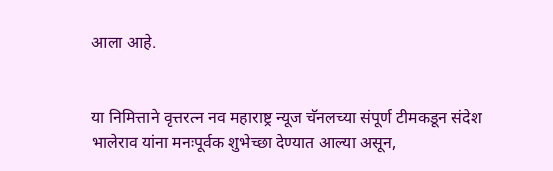आला आहे.


या निमित्ताने वृत्तरत्न नव महाराष्ट्र न्यूज चॅनलच्या संपूर्ण टीमकडून संदेश भालेराव यांना मनःपूर्वक शुभेच्छा देण्यात आल्या असून,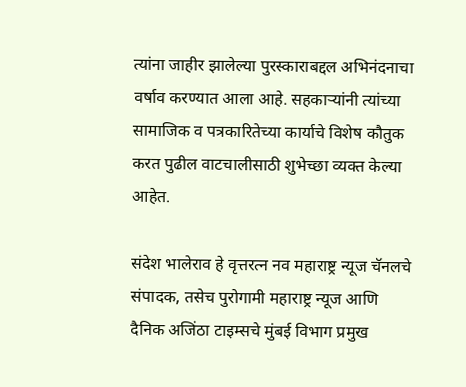त्यांना जाहीर झालेल्या पुरस्काराबद्दल अभिनंदनाचा वर्षाव करण्यात आला आहे. सहकाऱ्यांनी त्यांच्या सामाजिक व पत्रकारितेच्या कार्याचे विशेष कौतुक करत पुढील वाटचालीसाठी शुभेच्छा व्यक्त केल्या आहेत.

संदेश भालेराव हे वृत्तरत्न नव महाराष्ट्र न्यूज चॅनलचे संपादक, तसेच पुरोगामी महाराष्ट्र न्यूज आणि दैनिक अजिंठा टाइम्सचे मुंबई विभाग प्रमुख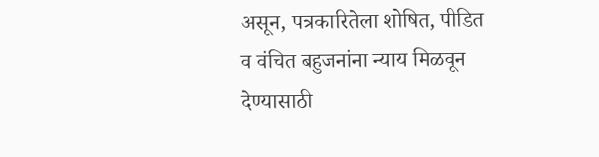असून, पत्रकारितेला शोषित, पीडित व वंचित बहुजनांना न्याय मिळवून देण्यासाठी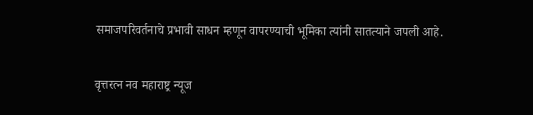समाजपरिवर्तनाचे प्रभावी साधन म्हणून वापरण्याची भूमिका त्यांनी सातत्याने जपली आहे.

वृत्तरत्न नव महाराष्ट्र न्यूज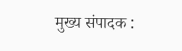मुख्य संपादक :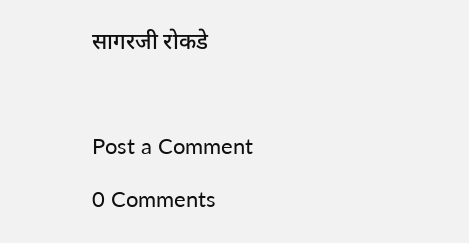सागरजी रोकडे



Post a Comment

0 Comments